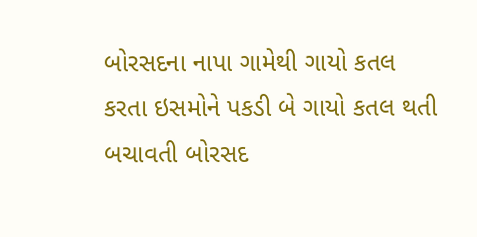બોરસદના નાપા ગામેથી ગાયો કતલ કરતા ઇસમોને પકડી બે ગાયો કતલ થતી બચાવતી બોરસદ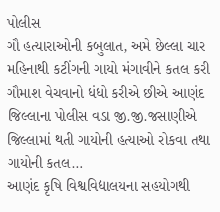પોલીસ
ગૌ હત્યારાઓની કબુલાત, અમે છેલ્લા ચાર મહિનાથી કટીંગની ગાયો મંગાવીને કતલ કરી ગૌમાશ વેચવાનો ધંધો કરીએ છીએ આણંદ જિલ્લાના પોલીસ વડા જી.જી.જસાણીએ જિલ્લામાં થતી ગાયોની હત્યાઓ રોકવા તથા ગાયોની કતલ…
આણંદ કૃષિ વિશ્વવિદ્યાલયના સહયોગથી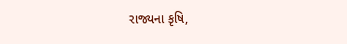રાજ્યના કૃષિ,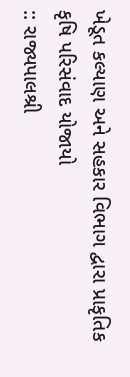ખેડૂત કલ્યાણ અને સહકાર વિભાગ દ્વારા પ્રાકૃતિક કૃષિ પરિસંવાદ યોજાયો
:: રાજ્યપાલશ્રી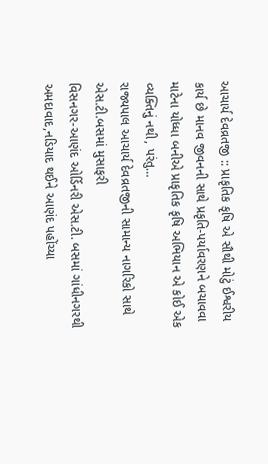આચાર્ય દેવવ્રતજી :: પ્રાકૃતિક કૃષિ એ સૌથી મોટું ઈશ્વરીય કાર્ય છે માનવ જીવનની સાથે પ્રકૃતિ-પર્યાવરણને બચાવવા માટેના યોધ્ધા બનીએ પ્રાકૃતિક કૃષિ અભિયાન એ કોઈ એક વ્યક્તિનું નથી, પરંતુ…
રાજ્યપાલ આચાર્ય દેવવ્રતજીની સામાન્ય નાગરિકો સાથે એસ.ટી.બસમાં મુસાફરી
વિસનગર-આણંદ ઓર્ડિનરી એસ.ટી. બસમાં ગાંધીનગરથી અમદાવાદ,નડિયાદ થઈને આણંદ પહોંચ્યા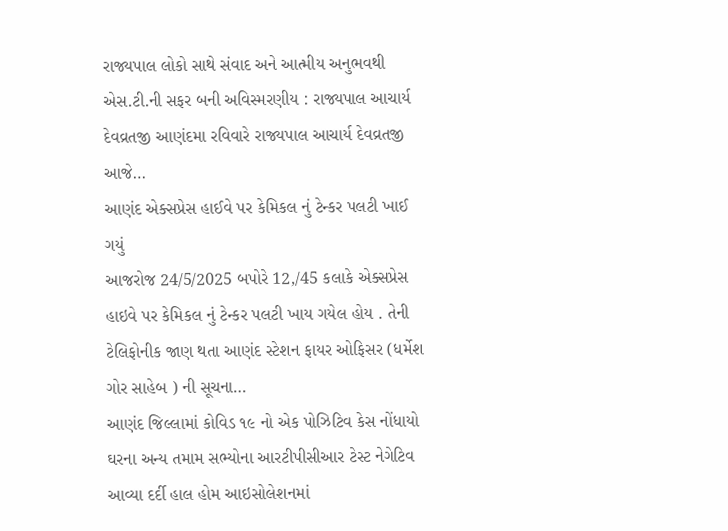રાજ્યપાલ લોકો સાથે સંવાદ અને આત્મીય અનુભવથી એસ.ટી.ની સફર બની અવિસ્મરણીય : રાજ્યપાલ આચાર્ય દેવવ્રતજી આણંદમા રવિવારે રાજ્યપાલ આચાર્ય દેવવ્રતજી આજે…
આણંદ એક્સપ્રેસ હાઈવે પર કેમિકલ નું ટેન્કર પલટી ખાઈ ગયું
આજરોજ 24/5/2025 બપોરે 12,/45 કલાકે એક્સપ્રેસ હાઇવે પર કેમિકલ નું ટેન્કર પલટી ખાય ગયેલ હોય . તેની ટેલિફોનીક જાણ થતા આણંદ સ્ટેશન ફાયર ઓફિસર (ધર્મેશ ગોર સાહેબ ) ની સૂચના…
આણંદ જિલ્લામાં કોવિડ ૧૯ નો એક પોઝિટિવ કેસ નોંધાયો
ઘરના અન્ય તમામ સભ્યોના આરટીપીસીઆર ટેસ્ટ નેગેટિવ આવ્યા દર્દી હાલ હોમ આઇસોલેશનમાં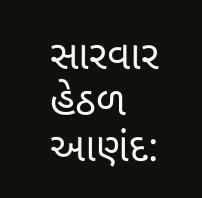સારવાર હેઠળ આણંદ: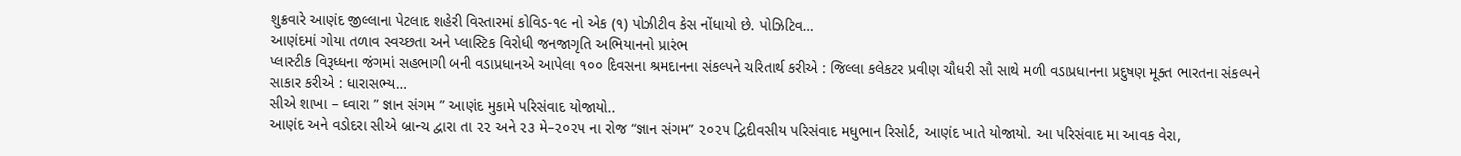શુક્રવારે આણંદ જીલ્લાના પેટલાદ શહેરી વિસ્તારમાં કોવિડ-૧૯ નો એક (૧) પોઝીટીવ કેસ નોંધાયો છે. પોઝિટિવ…
આણંદમાં ગોયા તળાવ સ્વચ્છતા અને પ્લાસ્ટિક વિરોધી જનજાગૃતિ અભિયાનનો પ્રારંભ
પ્લાસ્ટીક વિરૂધ્ધના જંગમાં સહભાગી બની વડાપ્રધાનએ આપેલા ૧૦૦ દિવસના શ્રમદાનના સંકલ્પને ચરિતાર્થ કરીએ : જિલ્લા કલેકટર પ્રવીણ ચૌધરી સૌ સાથે મળી વડાપ્રધાનના પ્રદુષણ મૂક્ત ભારતના સંકલ્પને સાકાર કરીએ : ધારાસભ્ય…
સીએ શાખા – ઘ્વારા ” જ્ઞાન સંગમ ” આણંદ મુકામે પરિસંવાદ યોજાયો..
આણંદ અને વડોદરા સીએ બ્રાન્ચ દ્વારા તા ૨૨ અને ૨૩ મે–૨૦૨૫ ના રોજ “જ્ઞાન સંગમ” ૨૦૨૫ દ્વિદીવસીય પરિસંવાદ મધુભાન રિસોર્ટ, આણંદ ખાતે યોજાયો. આ પરિસંવાદ મા આવક વેરા,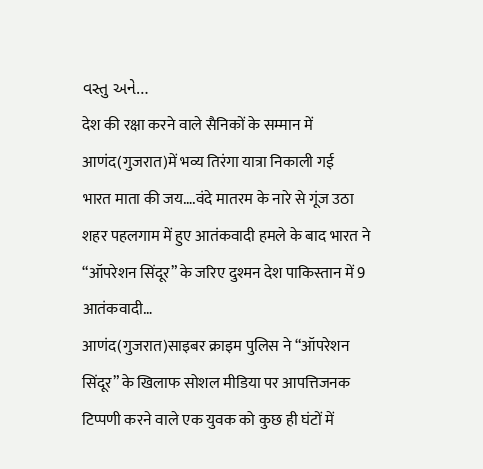વસ્તુ અને…
देश की रक्षा करने वाले सैनिकों के सम्मान में आणंद(गुजरात)में भव्य तिरंगा यात्रा निकाली गई
भारत माता की जय….वंदे मातरम के नारे से गूंज उठा शहर पहलगाम में हुए आतंकवादी हमले के बाद भारत ने “ऑपरेशन सिंदूर” के जरिए दुश्मन देश पाकिस्तान में 9 आतंकवादी…
आणंद(गुजरात)साइबर क्राइम पुलिस ने “ऑपरेशन सिंदूर” के खिलाफ सोशल मीडिया पर आपत्तिजनक टिप्पणी करने वाले एक युवक को कुछ ही घंटों में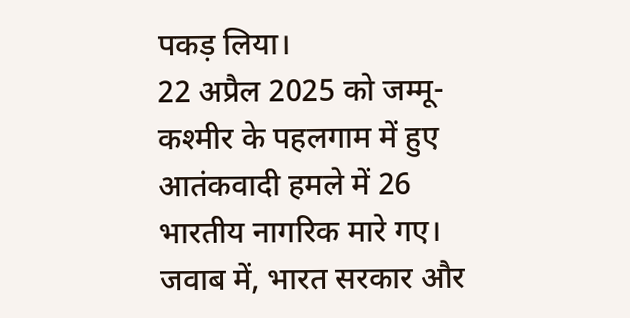पकड़ लिया।
22 अप्रैल 2025 को जम्मू-कश्मीर के पहलगाम में हुए आतंकवादी हमले में 26 भारतीय नागरिक मारे गए। जवाब में, भारत सरकार और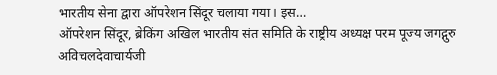भारतीय सेना द्वारा ऑपरेशन सिंदूर चलाया गया। इस…
ऑपरेशन सिंदूर, ब्रेकिंग अखिल भारतीय संत समिति के राष्ट्रीय अध्यक्ष परम पूज्य जगद्गुरु अविचलदेवाचार्यजी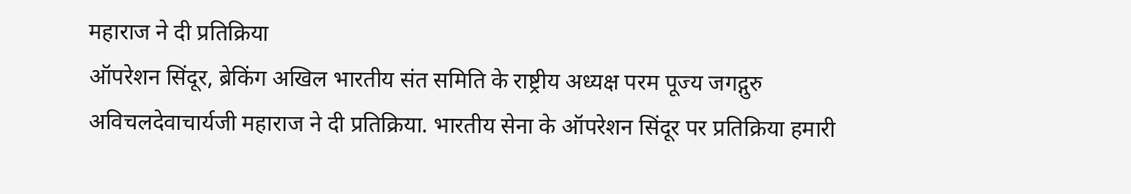महाराज ने दी प्रतिक्रिया
ऑपरेशन सिंदूर, ब्रेकिंग अखिल भारतीय संत समिति के राष्ट्रीय अध्यक्ष परम पूज्य जगद्गुरु अविचलदेवाचार्यजी महाराज ने दी प्रतिक्रिया. भारतीय सेना के ऑपरेशन सिंदूर पर प्रतिक्रिया हमारी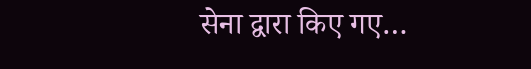सेना द्वारा किए गए…